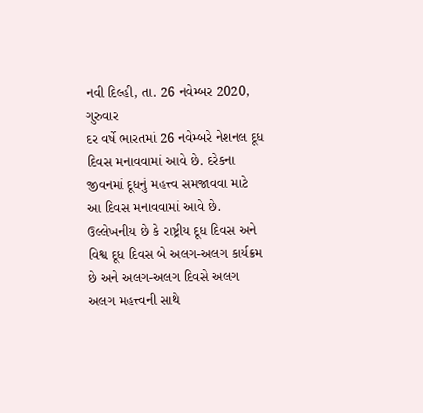નવી દિલ્હી, તા. 26 નવેમ્બર 2020, ગુરુવાર
દર વર્ષે ભારતમાં 26 નવેમ્બરે નેશનલ દૂધ દિવસ મનાવવામાં આવે છે. દરેકના જીવનમાં દૂધનું મહત્ત્વ સમજાવવા માટે આ દિવસ મનાવવામાં આવે છે. ઉલ્લેખનીય છે કે રાષ્ટ્રીય દૂધ દિવસ અને વિશ્વ દૂધ દિવસ બે અલગ-અલગ કાર્યક્રમ છે અને અલગ-અલગ દિવસે અલગ અલગ મહત્ત્વની સાથે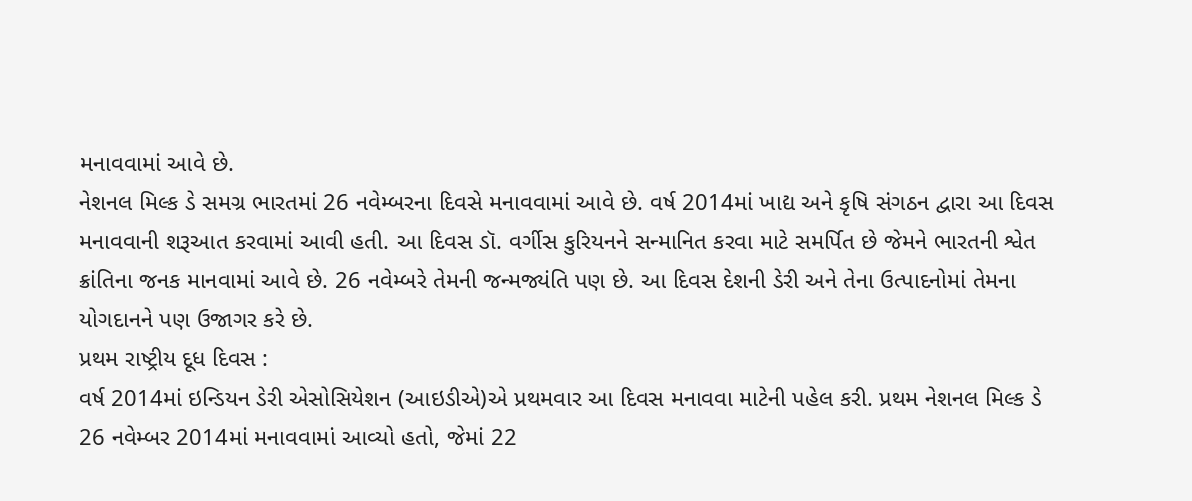મનાવવામાં આવે છે.
નેશનલ મિલ્ક ડે સમગ્ર ભારતમાં 26 નવેમ્બરના દિવસે મનાવવામાં આવે છે. વર્ષ 2014માં ખાદ્ય અને કૃષિ સંગઠન દ્વારા આ દિવસ મનાવવાની શરૂઆત કરવામાં આવી હતી. આ દિવસ ડૉ. વર્ગીસ કુરિયનને સન્માનિત કરવા માટે સમર્પિત છે જેમને ભારતની શ્વેત ક્રાંતિના જનક માનવામાં આવે છે. 26 નવેમ્બરે તેમની જન્મજ્યંતિ પણ છે. આ દિવસ દેશની ડેરી અને તેના ઉત્પાદનોમાં તેમના યોગદાનને પણ ઉજાગર કરે છે.
પ્રથમ રાષ્ટ્રીય દૂધ દિવસ :
વર્ષ 2014માં ઇન્ડિયન ડેરી એસોસિયેશન (આઇડીએ)એ પ્રથમવાર આ દિવસ મનાવવા માટેની પહેલ કરી. પ્રથમ નેશનલ મિલ્ક ડે 26 નવેમ્બર 2014માં મનાવવામાં આવ્યો હતો, જેમાં 22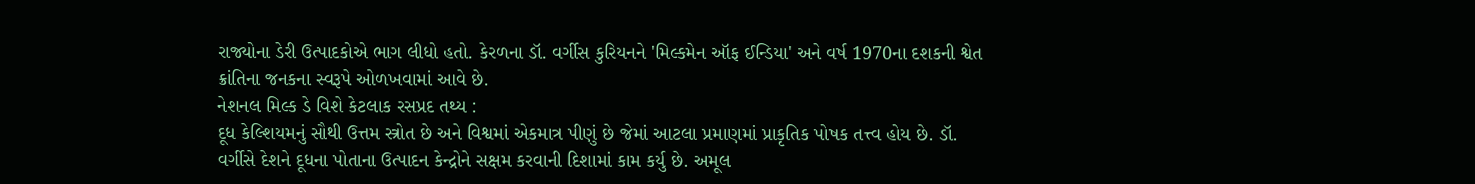રાજ્યોના ડેરી ઉત્પાદકોએ ભાગ લીધો હતો. કેરળના ડૉ. વર્ગીસ કુરિયનને 'મિલ્કમેન ઑફ ઈન્ડિયા' અને વર્ષ 1970ના દશકની શ્વેત ક્રાંતિના જનકના સ્વરૂપે ઓળખવામાં આવે છે.
નેશનલ મિલ્ક ડે વિશે કેટલાક રસપ્રદ તથ્ય :
દૂધ કેલ્શિયમનું સૌથી ઉત્તમ સ્ત્રોત છે અને વિશ્વમાં એકમાત્ર પીણું છે જેમાં આટલા પ્રમાણમાં પ્રાકૃતિક પોષક તત્ત્વ હોય છે. ડૉ. વર્ગીસે દેશને દૂધના પોતાના ઉત્પાદન કેન્દ્રોને સક્ષમ કરવાની દિશામાં કામ કર્યુ છે. અમૂલ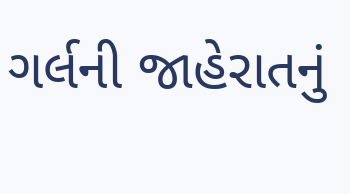ગર્લની જાહેરાતનું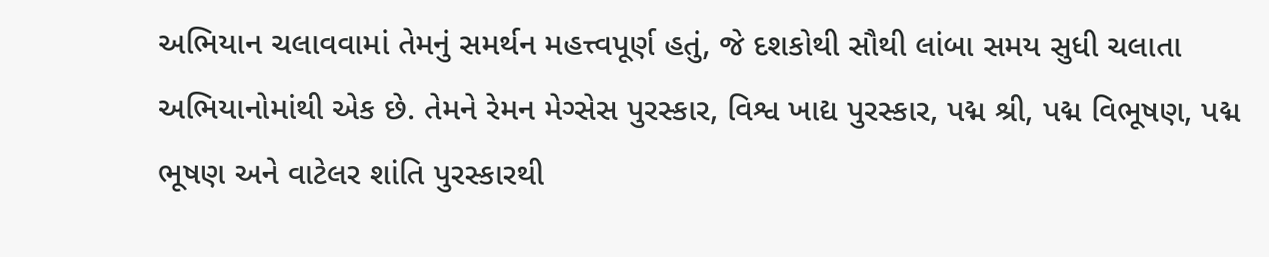અભિયાન ચલાવવામાં તેમનું સમર્થન મહત્ત્વપૂર્ણ હતું, જે દશકોથી સૌથી લાંબા સમય સુધી ચલાતા અભિયાનોમાંથી એક છે. તેમને રેમન મેગ્સેસ પુરસ્કાર, વિશ્વ ખાદ્ય પુરસ્કાર, પદ્મ શ્રી, પદ્મ વિભૂષણ, પદ્મ ભૂષણ અને વાટેલર શાંતિ પુરસ્કારથી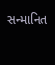સન્માનિત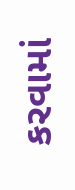કરવામાં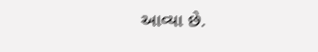આવ્યા છે.